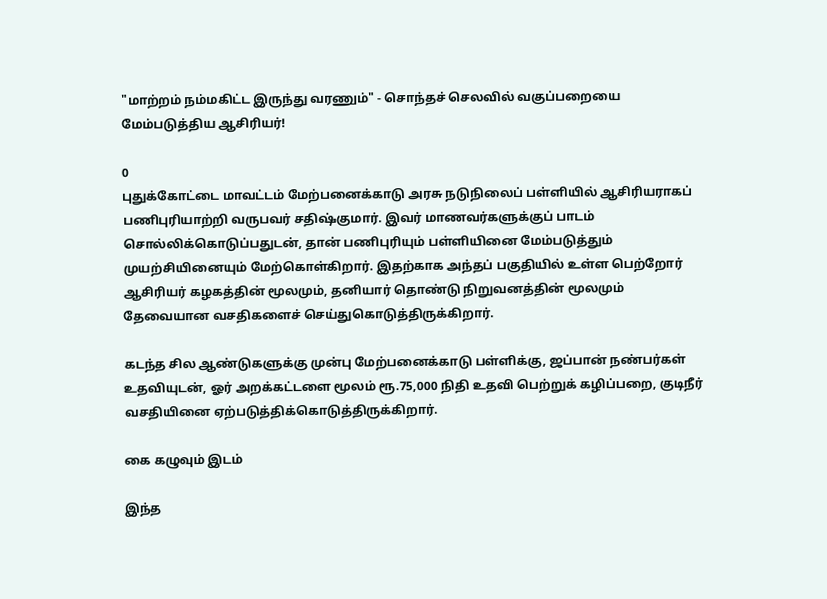"மாற்றம் நம்மகிட்ட இருந்து வரணும்" - சொந்தச் செலவில் வகுப்பறையை மேம்படுத்திய ஆசிரியர்!

0
புதுக்கோட்டை மாவட்டம் மேற்பனைக்காடு அரசு நடுநிலைப் பள்ளியில் ஆசிரியராகப் பணிபுரியாற்றி வருபவர் சதிஷ்குமார். இவர் மாணவர்களுக்குப் பாடம் சொல்லிக்கொடுப்பதுடன், தான் பணிபுரியும் பள்ளியினை மேம்படுத்தும் முயற்சியினையும் மேற்கொள்கிறார். இதற்காக அந்தப் பகுதியில் உள்ள பெற்றோர் ஆசிரியர் கழகத்தின் மூலமும், தனியார் தொண்டு நிறுவனத்தின் மூலமும் தேவையான வசதிகளைச் செய்துகொடுத்திருக்கிறார்.

கடந்த சில ஆண்டுகளுக்கு முன்பு மேற்பனைக்காடு பள்ளிக்கு, ஜப்பான் நண்பர்கள் உதவியுடன், ஓர் அறக்கட்டளை மூலம் ரூ.75,000 நிதி உதவி பெற்றுக் கழிப்பறை, குடிநீர் வசதியினை ஏற்படுத்திக்கொடுத்திருக்கிறார்.

கை கழுவும் இடம்

இந்த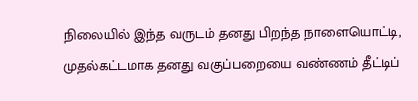நிலையில் இந்த வருடம் தனது பிறந்த நாளையொட்டி, முதல்கட்டமாக தனது வகுப்பறையை வண்ணம் தீட்டிப்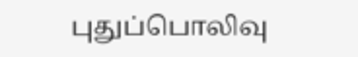புதுப்பொலிவு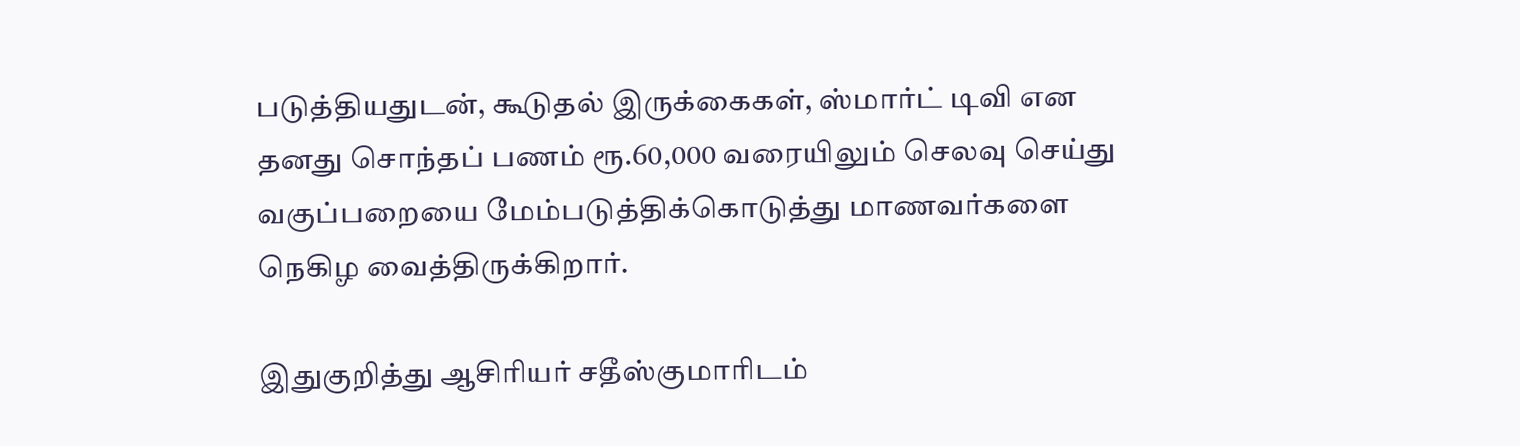படுத்தியதுடன், கூடுதல் இருக்கைகள், ஸ்மார்ட் டிவி என தனது சொந்தப் பணம் ரூ.60,000 வரையிலும் செலவு செய்து வகுப்பறையை மேம்படுத்திக்கொடுத்து மாணவர்களை நெகிழ வைத்திருக்கிறார்.

இதுகுறித்து ஆசிரியர் சதீஸ்குமாரிடம்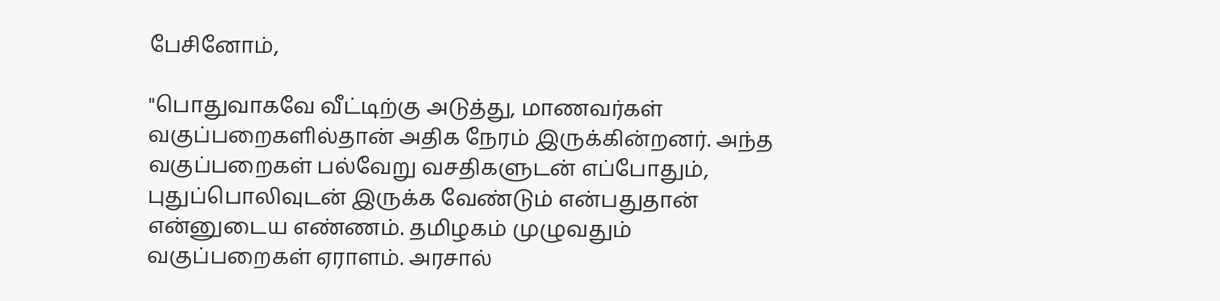பேசினோம்,

"பொதுவாகவே வீட்டிற்கு அடுத்து, மாணவர்கள் வகுப்பறைகளில்தான் அதிக நேரம் இருக்கின்றனர். அந்த வகுப்பறைகள் பல்வேறு வசதிகளுடன் எப்போதும், புதுப்பொலிவுடன் இருக்க வேண்டும் என்பதுதான் என்னுடைய எண்ணம். தமிழகம் முழுவதும் வகுப்பறைகள் ஏராளம். அரசால்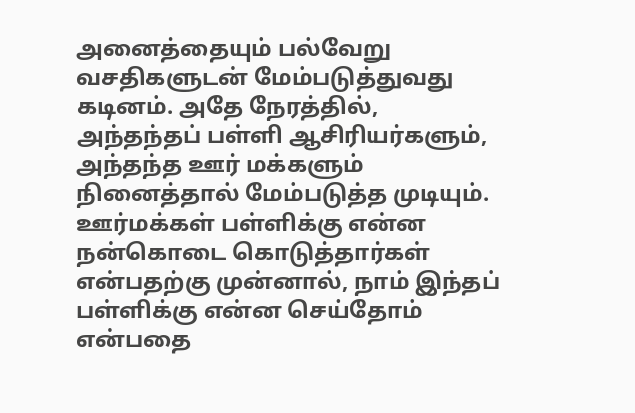அனைத்தையும் பல்வேறு வசதிகளுடன் மேம்படுத்துவது கடினம். அதே நேரத்தில், அந்தந்தப் பள்ளி ஆசிரியர்களும், அந்தந்த ஊர் மக்களும் நினைத்தால் மேம்படுத்த முடியும். ஊர்மக்கள் பள்ளிக்கு என்ன நன்கொடை கொடுத்தார்கள் என்பதற்கு முன்னால், நாம் இந்தப் பள்ளிக்கு என்ன செய்தோம் என்பதை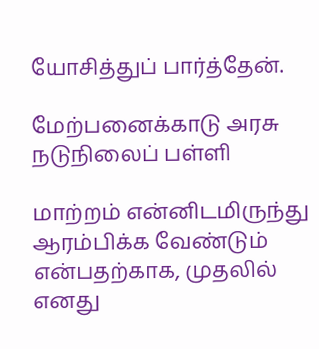யோசித்துப் பார்த்தேன்.

மேற்பனைக்காடு அரசு நடுநிலைப் பள்ளி

மாற்றம் என்னிடமிருந்து ஆரம்பிக்க வேண்டும் என்பதற்காக, முதலில் எனது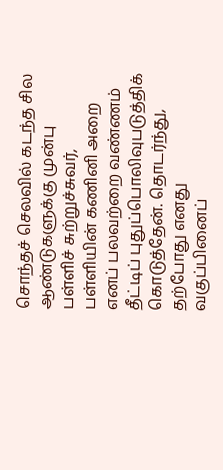சொந்தச் செலவில் கடந்த சில ஆண்டுகளுக்கு முன்பு பள்ளிச் சுற்றுச்சுவர், பள்ளியின் கணினி அறை எனப் பலவற்றை வண்ணம் தீட்டிப் புதுப்பொலிவுபடுத்திக் கொடுத்தேன். தொடர்ந்து, தற்போது எனது வகுப்பினைப்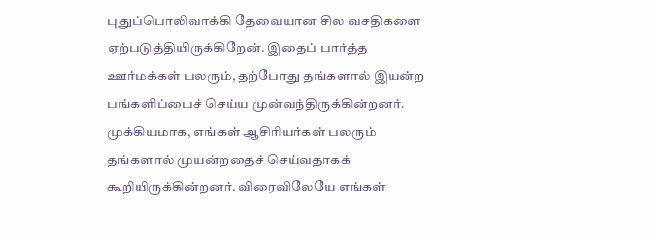புதுப்பொலிவாக்கி தேவையான சில வசதிகளை ஏற்படுத்தியிருக்கிறேன். இதைப் பார்த்த ஊர்மக்கள் பலரும், தற்போது தங்களால் இயன்ற பங்களிப்பைச் செய்ய முன்வந்திருக்கின்றனர். முக்கியமாக, எங்கள் ஆசிரியர்கள் பலரும் தங்களால் முயன்றதைச் செய்வதாகக் கூறியிருக்கின்றனர். விரைவிலேயே எங்கள்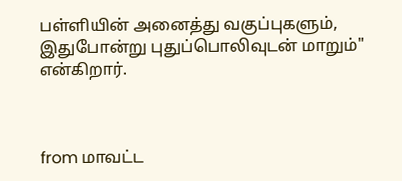பள்ளியின் அனைத்து வகுப்புகளும், இதுபோன்று புதுப்பொலிவுடன் மாறும்" என்கிறார்.



from மாவட்ட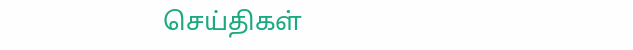செய்திகள்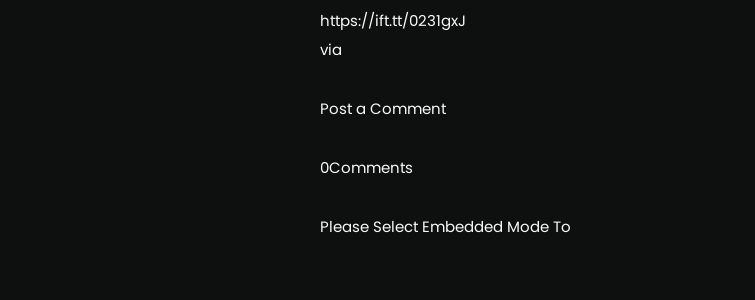https://ift.tt/0231gxJ
via

Post a Comment

0Comments

Please Select Embedded Mode To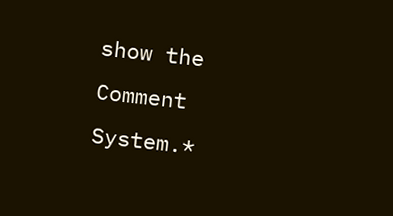show the Comment System.*